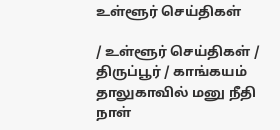உள்ளூர் செய்திகள்

/ உள்ளூர் செய்திகள் / திருப்பூர் / காங்கயம் தாலுகாவில் மனு நீதி நாள்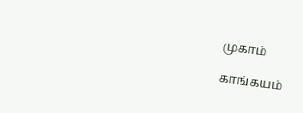முகாம்

காங்கயம்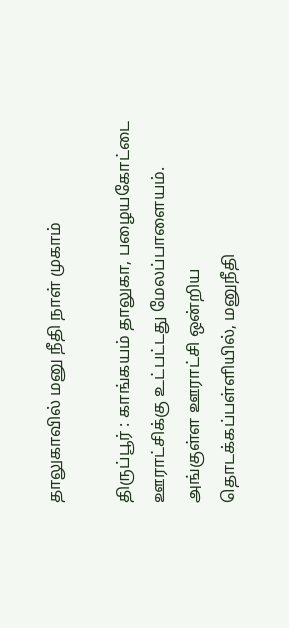தாலுகாவில் மனு நீதி நாள் முகாம்

திருப்பூர் : காங்கயம் தாலுகா, பழையகோட்டை ஊராட்சிக்கு உட்பட்டது மேலப்பாளையம். அங்குள்ள ஊராட்சி ஒன்றிய தொடக்கப்பள்ளியில், மனுநீதி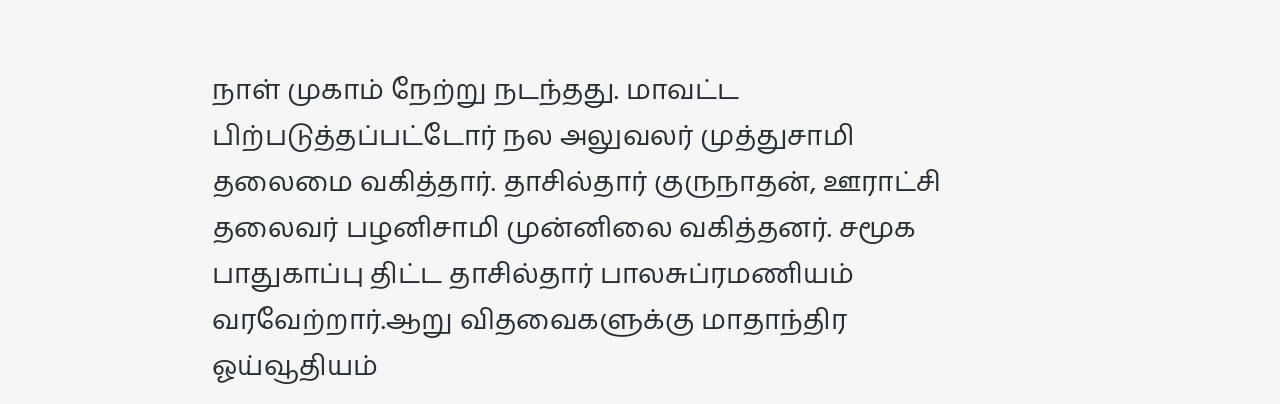நாள் முகாம் நேற்று நடந்தது. மாவட்ட பிற்படுத்தப்பட்டோர் நல அலுவலர் முத்துசாமி தலைமை வகித்தார். தாசில்தார் குருநாதன், ஊராட்சி தலைவர் பழனிசாமி முன்னிலை வகித்தனர். சமூக பாதுகாப்பு திட்ட தாசில்தார் பாலசுப்ரமணியம் வரவேற்றார்.ஆறு விதவைகளுக்கு மாதாந்திர ஓய்வூதியம்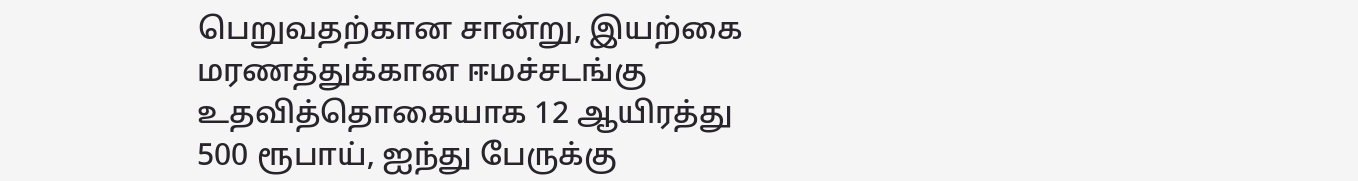பெறுவதற்கான சான்று, இயற்கை மரணத்துக்கான ஈமச்சடங்கு உதவித்தொகையாக 12 ஆயிரத்து 500 ரூபாய், ஐந்து பேருக்கு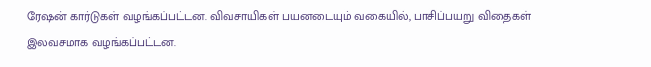ரேஷன் கார்டுகள் வழங்கப்பட்டன. விவசாயிகள் பயனடையும் வகையில், பாசிப்பயறு விதைகள் இலவசமாக வழங்கப்பட்டன.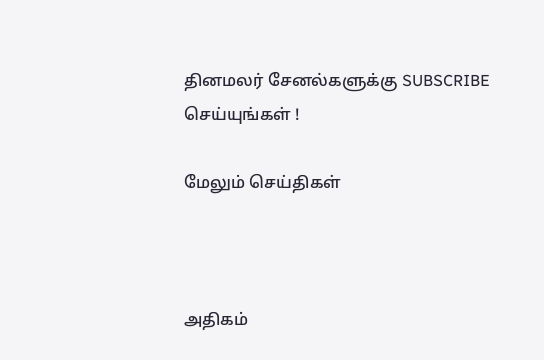தினமலர் சேனல்களுக்கு SUBSCRIBE செய்யுங்கள் !

மேலும் செய்திகள்



அதிகம்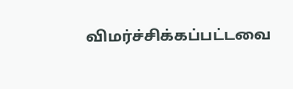விமர்ச்சிக்கப்பட்டவை